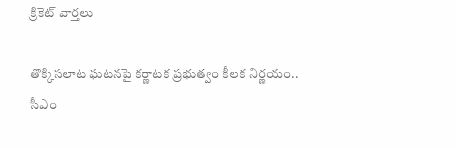క్రికెట్ వార్తలు

తొక్కిసలాట ఘటనపై కర్ణాటక ప్రభుత్వం కీలక నిర్ణయం.. సీఎం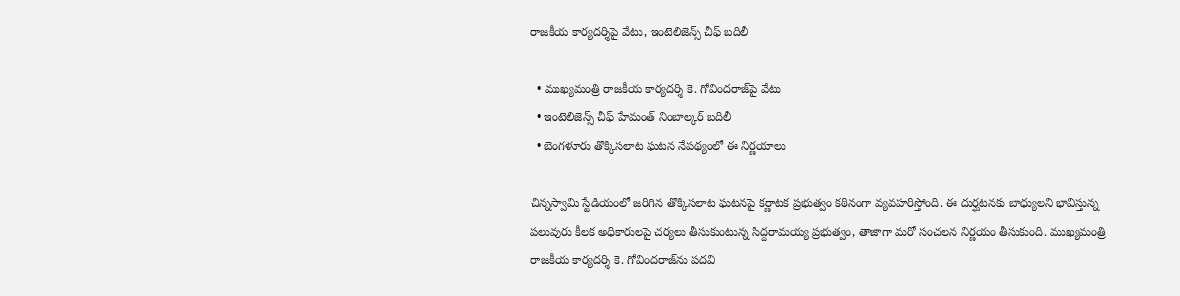రాజకీయ కార్యదర్శిపై వేటు, ఇంటెలిజెన్స్ చీఫ్ బదిలీ

  • ముఖ్యమంత్రి రాజకీయ కార్యదర్శి కె. గోవిందరాజ్‌పై వేటు
  • ఇంటెలిజెన్స్ చీఫ్ హేమంత్ నింబాల్కర్ బదిలీ
  • బెంగళూరు తొక్కిసలాట ఘటన నేపథ్యంలో ఈ నిర్ణయాలు

చిన్నస్వామి స్టేడియంలో జరిగిన తొక్కిసలాట ఘటనపై కర్ణాటక ప్రభుత్వం కఠినంగా వ్యవహరిస్తోంది. ఈ దుర్ఘటనకు బాధ్యులని భావిస్తున్న పలువురు కీలక అధికారులపై చర్యలు తీసుకుంటున్న సిద్దరామయ్య ప్రభుత్వం, తాజాగా మరో సంచలన నిర్ణయం తీసుకుంది. ముఖ్యమంత్రి రాజకీయ కార్యదర్శి కె. గోవిందరాజ్‌ను పదవి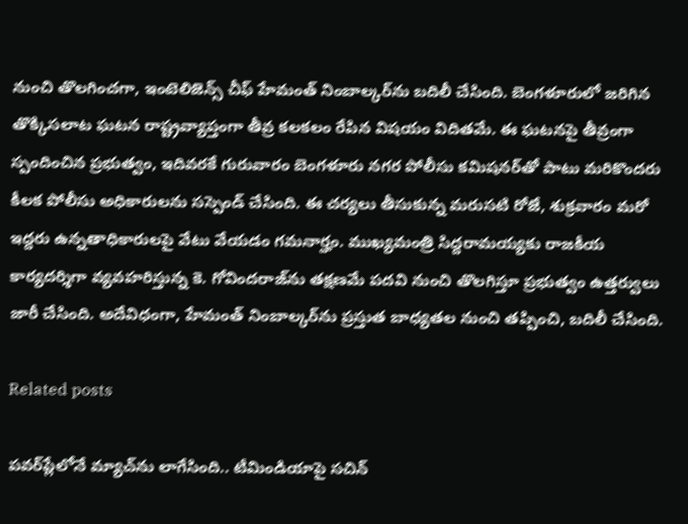నుంచి తొలగించగా, ఇంటెలిజెన్స్ చీఫ్ హేమంత్ నింబాల్కర్‌ను బదిలీ చేసింది. బెంగళూరులో జరిగిన తొక్కిసలాట ఘటన రాష్ట్రవ్యాప్తంగా తీవ్ర కలకలం రేపిన విషయం విదితమే. ఈ ఘటనపై తీవ్రంగా స్పందించిన ప్రభుత్వం, ఇదివరకే గురువారం బెంగళూరు నగర పోలీసు కమిషనర్‌తో పాటు మరికొందరు కీలక పోలీసు అధికారులను సస్పెండ్ చేసింది. ఈ చర్యలు తీసుకున్న మరుసటి రోజే, శుక్రవారం మరో ఇద్దరు ఉన్నతాధికారులపై వేటు వేయడం గమనార్హం. ముఖ్యమంత్రి సిద్దరామయ్యకు రాజకీయ కార్యదర్శిగా వ్యవహరిస్తున్న కె. గోవిందరాజ్‌ను తక్షణమే పదవి నుంచి తొలగిస్తూ ప్రభుత్వం ఉత్తర్వులు జారీ చేసింది. అదేవిధంగా, హేమంత్ నింబాల్కర్‌ను ప్రస్తుత బాధ్యతల నుంచి తప్పించి, బదిలీ చేసింది.

Related posts

పవర్‌ప్లేలోనే మ్యాచ్‌ను లాగేసింది.. టీమిండియాపై సచిన్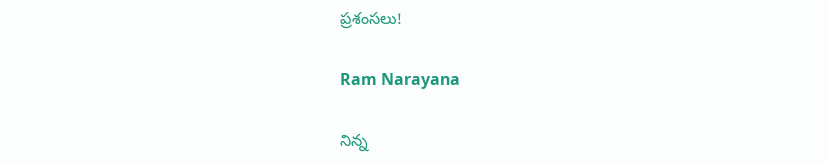ప్రశంసలు!

Ram Narayana

నిన్న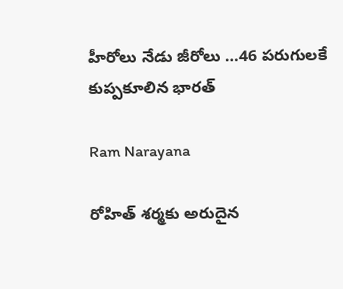హీరోలు నేడు జీరోలు …46 పరుగులకే కుప్పకూలిన భారత్

Ram Narayana

రోహిత్ శర్మకు అరుదైన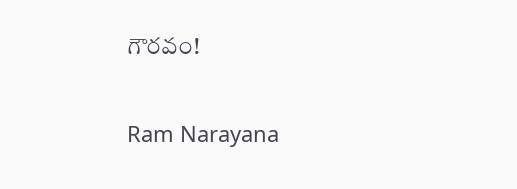గౌరవం!

Ram Narayana